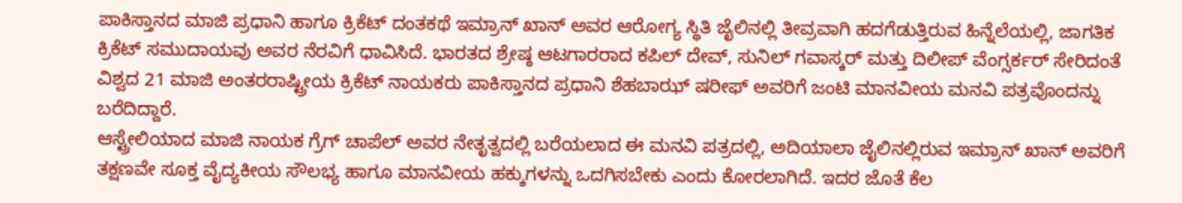ಪಾಕಿಸ್ತಾನದ ಮಾಜಿ ಪ್ರಧಾನಿ ಹಾಗೂ ಕ್ರಿಕೆಟ್ ದಂತಕಥೆ ಇಮ್ರಾನ್ ಖಾನ್ ಅವರ ಆರೋಗ್ಯ ಸ್ಥಿತಿ ಜೈಲಿನಲ್ಲಿ ತೀವ್ರವಾಗಿ ಹದಗೆಡುತ್ತಿರುವ ಹಿನ್ನೆಲೆಯಲ್ಲಿ, ಜಾಗತಿಕ ಕ್ರಿಕೆಟ್ ಸಮುದಾಯವು ಅವರ ನೆರವಿಗೆ ಧಾವಿಸಿದೆ. ಭಾರತದ ಶ್ರೇಷ್ಠ ಆಟಗಾರರಾದ ಕಪಿಲ್ ದೇವ್, ಸುನಿಲ್ ಗವಾಸ್ಕರ್ ಮತ್ತು ದಿಲೀಪ್ ವೆಂಗ್ಸರ್ಕರ್ ಸೇರಿದಂತೆ ವಿಶ್ವದ 21 ಮಾಜಿ ಅಂತರರಾಷ್ಟ್ರೀಯ ಕ್ರಿಕೆಟ್ ನಾಯಕರು ಪಾಕಿಸ್ತಾನದ ಪ್ರಧಾನಿ ಶೆಹಬಾಝ್ ಷರೀಫ್ ಅವರಿಗೆ ಜಂಟಿ ಮಾನವೀಯ ಮನವಿ ಪತ್ರವೊಂದನ್ನು ಬರೆದಿದ್ದಾರೆ.
ಆಸ್ಟ್ರೇಲಿಯಾದ ಮಾಜಿ ನಾಯಕ ಗ್ರೆಗ್ ಚಾಪೆಲ್ ಅವರ ನೇತೃತ್ವದಲ್ಲಿ ಬರೆಯಲಾದ ಈ ಮನವಿ ಪತ್ರದಲ್ಲಿ, ಅದಿಯಾಲಾ ಜೈಲಿನಲ್ಲಿರುವ ಇಮ್ರಾನ್ ಖಾನ್ ಅವರಿಗೆ ತಕ್ಷಣವೇ ಸೂಕ್ತ ವೈದ್ಯಕೀಯ ಸೌಲಭ್ಯ ಹಾಗೂ ಮಾನವೀಯ ಹಕ್ಕುಗಳನ್ನು ಒದಗಿಸಬೇಕು ಎಂದು ಕೋರಲಾಗಿದೆ. ಇದರ ಜೊತೆ ಕೆಲ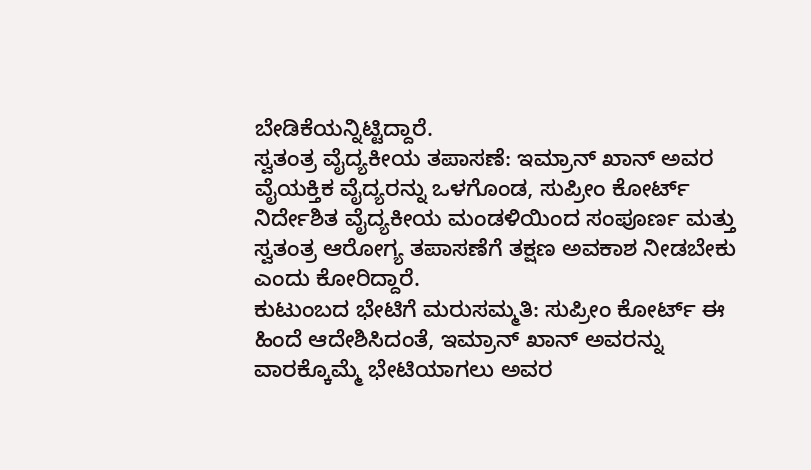ಬೇಡಿಕೆಯನ್ನಿಟ್ಟಿದ್ದಾರೆ.
ಸ್ವತಂತ್ರ ವೈದ್ಯಕೀಯ ತಪಾಸಣೆ: ಇಮ್ರಾನ್ ಖಾನ್ ಅವರ ವೈಯಕ್ತಿಕ ವೈದ್ಯರನ್ನು ಒಳಗೊಂಡ, ಸುಪ್ರೀಂ ಕೋರ್ಟ್ ನಿರ್ದೇಶಿತ ವೈದ್ಯಕೀಯ ಮಂಡಳಿಯಿಂದ ಸಂಪೂರ್ಣ ಮತ್ತು ಸ್ವತಂತ್ರ ಆರೋಗ್ಯ ತಪಾಸಣೆಗೆ ತಕ್ಷಣ ಅವಕಾಶ ನೀಡಬೇಕು ಎಂದು ಕೋರಿದ್ದಾರೆ.
ಕುಟುಂಬದ ಭೇಟಿಗೆ ಮರುಸಮ್ಮತಿ: ಸುಪ್ರೀಂ ಕೋರ್ಟ್ ಈ ಹಿಂದೆ ಆದೇಶಿಸಿದಂತೆ, ಇಮ್ರಾನ್ ಖಾನ್ ಅವರನ್ನು ವಾರಕ್ಕೊಮ್ಮೆ ಭೇಟಿಯಾಗಲು ಅವರ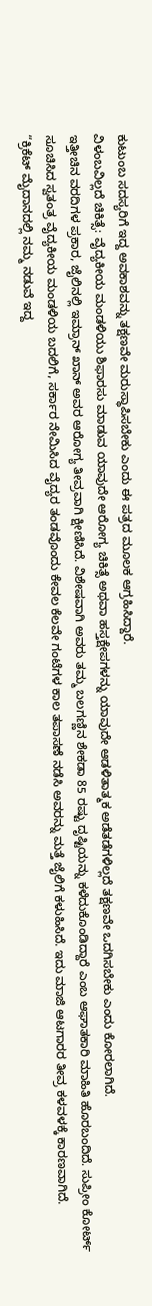ಕುಟುಂಬ ಸದಸ್ಯರಿಗೆ ಇದ್ದ ಅವಕಾಶವನ್ನು ತಕ್ಷಣವೇ ಮರುಸ್ಥಾಪಿಸಬೇಕು ಎಂದು ಈ ಪತ್ರದ ಮೂಲಕ ಆಗ್ರಹಿಸಿದ್ದಾರೆ.
ವಿಳಂಬವಿಲ್ಲದೆ ಚಿಕಿತ್ಸೆ: ವೈದ್ಯಕೀಯ ಮಂಡಳಿಯು ಶಿಫಾರಸು ಮಾಡುವ ಯಾವುದೇ ಆರೋಗ್ಯ ಚಿಕಿತ್ಸೆ ಅಥವಾ ಹಸ್ತಕ್ಷೇಪಗಳನ್ನು ಯಾವುದೇ ಆಡಳಿತಾತ್ಮಕ ಅಡೆತಡೆಗಳಿಲ್ಲದೆ ತಕ್ಷಣವೇ ಒದಗಿಸಬೇಕು ಎಂದು ಕೋರಲಾಗಿದೆ.
ಇತ್ತೀಚಿನ ವರದಿಗಳ ಪ್ರಕಾರ, ಜೈಲಿನಲ್ಲಿ ಇಮ್ರಾನ್ ಖಾನ್ ಅವರ ಆರೋಗ್ಯ ತೀವ್ರವಾಗಿ ಕ್ಷೀಣಿಸಿದೆ. ವಿಶೇಷವಾಗಿ ಅವರು ತಮ್ಮ ಬಲಗಣ್ಣಿನ ಶೇಕಡಾ 85 ರಷ್ಟು ದೃಷ್ಟಿಯನ್ನು ಕಳೆದುಕೊಂಡಿದ್ದಾರೆ ಎಂಬ ಆಘಾತಕಾರಿ ಮಾಹಿತಿ ಹೊರಬಂದಿದೆ. ಸುಪ್ರೀಂ ಕೋರ್ಟ್ ಸೂಚಿಸಿದ ಸ್ವತಂತ್ರ ವೈದ್ಯಕೀಯ ಮಂಡಳಿಯ ಬದಲಿಗೆ, ಸರ್ಕಾರ ನೇಮಿಸಿದ ವೈದ್ಯರ ತಂಡವೊಂದು ಕೇವಲ ಕೆಲವೇ ಗಂಟೆಗಳ ಕಾಲ ತಪಾಸಣೆ ನಡೆಸಿ ಅವರನ್ನು ಮತ್ತೆ ಜೈಲಿಗೆ ಕಳುಹಿಸಿದೆ. ಇದು ಮಾಜಿ ಆಟಗಾರರ ತೀವ್ರ ಕಳವಳಕ್ಕೆ ಕಾರಣವಾಗಿದೆ.
“ಕ್ರಿಕೆಟ್ ಮೈದಾನದಲ್ಲಿ ನಮ್ಮ ನಡುವೆ ಇದ್ದ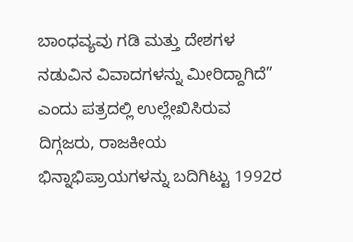ಬಾಂಧವ್ಯವು ಗಡಿ ಮತ್ತು ದೇಶಗಳ ನಡುವಿನ ವಿವಾದಗಳನ್ನು ಮೀರಿದ್ದಾಗಿದೆ” ಎಂದು ಪತ್ರದಲ್ಲಿ ಉಲ್ಲೇಖಿಸಿರುವ ದಿಗ್ಗಜರು, ರಾಜಕೀಯ ಭಿನ್ನಾಭಿಪ್ರಾಯಗಳನ್ನು ಬದಿಗಿಟ್ಟು 1992ರ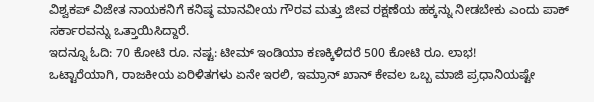ವಿಶ್ವಕಪ್ ವಿಜೇತ ನಾಯಕನಿಗೆ ಕನಿಷ್ಠ ಮಾನವೀಯ ಗೌರವ ಮತ್ತು ಜೀವ ರಕ್ಷಣೆಯ ಹಕ್ಕನ್ನು ನೀಡಬೇಕು ಎಂದು ಪಾಕ್ ಸರ್ಕಾರವನ್ನು ಒತ್ತಾಯಿಸಿದ್ದಾರೆ.
ಇದನ್ನೂ ಓದಿ: 70 ಕೋಟಿ ರೂ. ನಷ್ಟ: ಟೀಮ್ ಇಂಡಿಯಾ ಕಣಕ್ಕಿಳಿದರೆ 500 ಕೋಟಿ ರೂ. ಲಾಭ!
ಒಟ್ಟಾರೆಯಾಗಿ, ರಾಜಕೀಯ ಏರಿಳಿತಗಳು ಏನೇ ಇರಲಿ, ಇಮ್ರಾನ್ ಖಾನ್ ಕೇವಲ ಒಬ್ಬ ಮಾಜಿ ಪ್ರಧಾನಿಯಷ್ಟೇ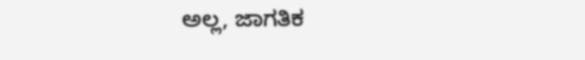ಅಲ್ಲ, ಜಾಗತಿಕ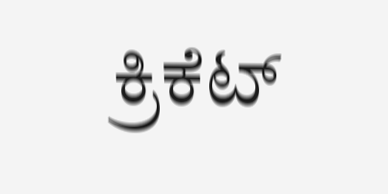ಕ್ರಿಕೆಟ್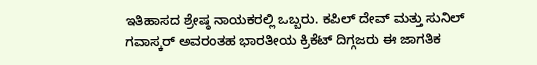ಇತಿಹಾಸದ ಶ್ರೇಷ್ಠ ನಾಯಕರಲ್ಲಿ ಒಬ್ಬರು. ಕಪಿಲ್ ದೇವ್ ಮತ್ತು ಸುನಿಲ್ ಗವಾಸ್ಕರ್ ಅವರಂತಹ ಭಾರತೀಯ ಕ್ರಿಕೆಟ್ ದಿಗ್ಗಜರು ಈ ಜಾಗತಿಕ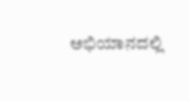ಅಭಿಯಾನದಲ್ಲಿ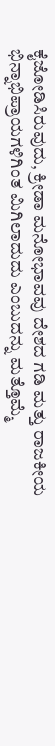ಕೈಜೋಡಿಸಿರುವುದು, ಕ್ರೀಡಾ ಮನೋಭಾವವು ದೇಶದ ಗಡಿ ಮತ್ತು ರಾಜಕೀಯ ಭಿನ್ನಾಭಿಪ್ರಾಯಗಳಿಗಿಂತ ಮಿಗಿಲಾದುದು ಎಂಬುದನ್ನು ಮತ್ತೊಮ್ಮೆ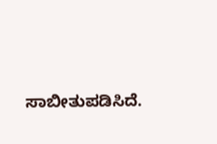ಸಾಬೀತುಪಡಿಸಿದೆ.